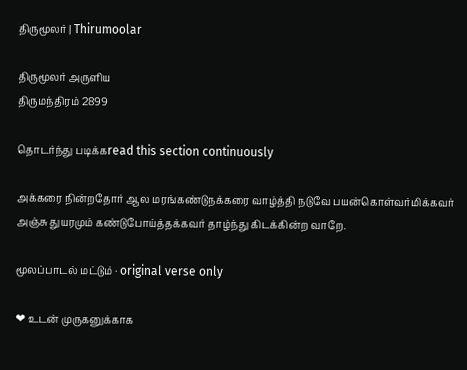திருமூலர் | Thirumoolar

திருமூலர் அருளிய
திருமந்திரம் 2899

தொடர்ந்து படிக்கread this section continuously

அக்கரை நின்றதோர் ஆல மரங்கண்டுநக்கரை வாழ்த்தி நடுவே பயன்கொள்வர்மிக்கவர் அஞ்சு துயரமும் கண்டுபோய்த்தக்கவர் தாழ்ந்து கிடக்கின்ற வாறே.

மூலப்பாடல் மட்டும் · original verse only

❤ உடன் முருகனுக்காக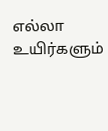எல்லா உயிர்களும்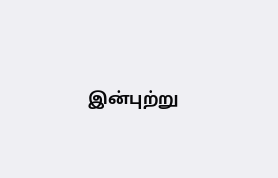இன்புற்று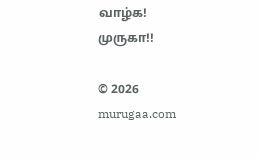வாழ்க! முருகா!!

© 2026 murugaa.com